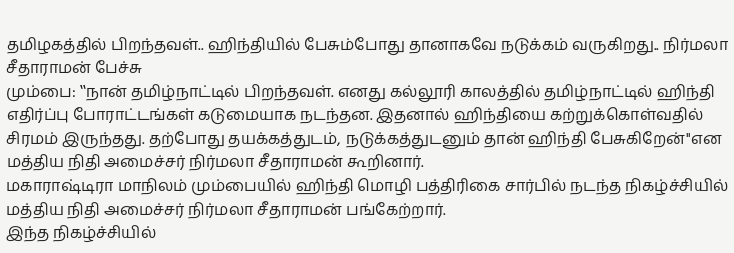தமிழகத்தில் பிறந்தவள்.. ஹிந்தியில் பேசும்போது தானாகவே நடுக்கம் வருகிறது.. நிர்மலா சீதாராமன் பேச்சு
மும்பை: ‛‛நான் தமிழ்நாட்டில் பிறந்தவள். எனது கல்லூரி காலத்தில் தமிழ்நாட்டில் ஹிந்தி எதிர்ப்பு போராட்டங்கள் கடுமையாக நடந்தன. இதனால் ஹிந்தியை கற்றுக்கொள்வதில் சிரமம் இருந்தது. தற்போது தயக்கத்துடம், நடுக்கத்துடனும் தான் ஹிந்தி பேசுகிறேன்''என மத்திய நிதி அமைச்சர் நிர்மலா சீதாராமன் கூறினார்.
மகாராஷ்டிரா மாநிலம் மும்பையில் ஹிந்தி மொழி பத்திரிகை சார்பில் நடந்த நிகழ்ச்சியில் மத்திய நிதி அமைச்சர் நிர்மலா சீதாராமன் பங்கேற்றார்.
இந்த நிகழ்ச்சியில்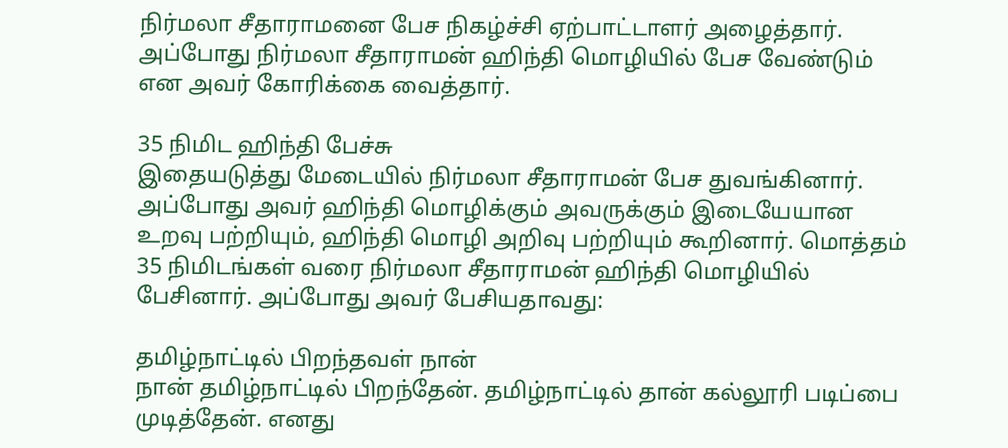நிர்மலா சீதாராமனை பேச நிகழ்ச்சி ஏற்பாட்டாளர் அழைத்தார். அப்போது நிர்மலா சீதாராமன் ஹிந்தி மொழியில் பேச வேண்டும் என அவர் கோரிக்கை வைத்தார்.

35 நிமிட ஹிந்தி பேச்சு
இதையடுத்து மேடையில் நிர்மலா சீதாராமன் பேச துவங்கினார். அப்போது அவர் ஹிந்தி மொழிக்கும் அவருக்கும் இடையேயான உறவு பற்றியும், ஹிந்தி மொழி அறிவு பற்றியும் கூறினார். மொத்தம் 35 நிமிடங்கள் வரை நிர்மலா சீதாராமன் ஹிந்தி மொழியில் பேசினார். அப்போது அவர் பேசியதாவது:

தமிழ்நாட்டில் பிறந்தவள் நான்
நான் தமிழ்நாட்டில் பிறந்தேன். தமிழ்நாட்டில் தான் கல்லூரி படிப்பை முடித்தேன். எனது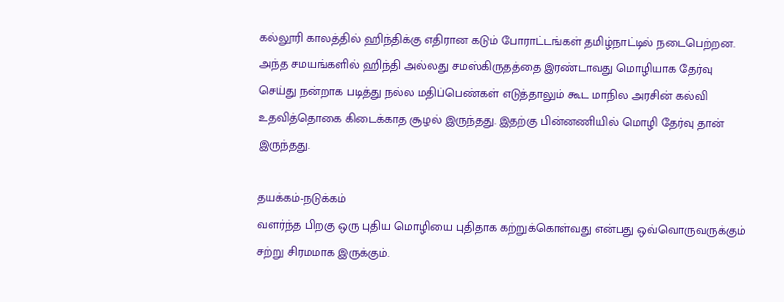கல்லூரி காலத்தில் ஹிந்திக்கு எதிரான கடும் போராட்டங்கள் தமிழ்நாட்டில் நடைபெற்றன. அந்த சமயங்களில் ஹிந்தி அல்லது சமஸ்கிருதத்தை இரண்டாவது மொழியாக தேர்வு செய்து நன்றாக படித்து நல்ல மதிப்பெண்கள் எடுத்தாலும் கூட மாநில அரசின் கல்வி உதவித்தொகை கிடைக்காத சூழல் இருந்தது. இதற்கு பின்னணியில் மொழி தேர்வு தான் இருந்தது.

தயக்கம்-நடுக்கம்
வளர்ந்த பிறகு ஒரு புதிய மொழியை புதிதாக கற்றுக்கொள்வது என்பது ஒவ்வொருவருக்கும் சற்று சிரமமாக இருக்கும்.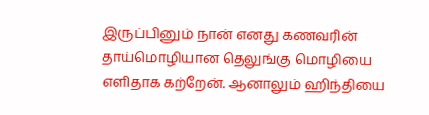இருப்பினும் நான் எனது கணவரின் தாய்மொழியான தெலுங்கு மொழியை எளிதாக கற்றேன். ஆனாலும் ஹிந்தியை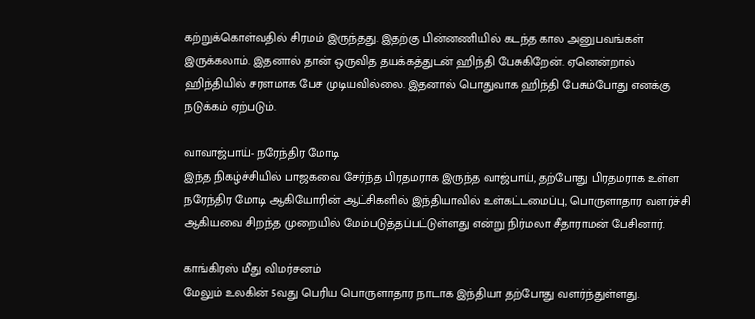கற்றுக்கொள்வதில் சிரமம் இருந்தது. இதற்கு பின்னணியில் கடந்த கால அனுபவங்கள் இருக்கலாம். இதனால் தான் ஒருவித தயக்கத்துடன் ஹிந்தி பேசுகிறேன். ஏனென்றால் ஹிந்தியில் சரளமாக பேச முடியவில்லை. இதனால் பொதுவாக ஹிந்தி பேசும்போது எனக்கு நடுக்கம் ஏற்படும்.

வாவாஜ்பாய்- நரேந்திர மோடி
இந்த நிகழ்ச்சியில் பாஜகவை சேர்ந்த பிரதமராக இருந்த வாஜ்பாய், தற்போது பிரதமராக உள்ள நரேந்திர மோடி ஆகியோரின் ஆட்சிகளில் இந்தியாவில் உள்கட்டமைப்பு, பொருளாதார வளர்ச்சி ஆகியவை சிறந்த முறையில் மேம்படுத்தப்பட்டுள்ளது என்று நிர்மலா சீதாராமன் பேசினார்.

காங்கிரஸ் மீது விமர்சனம்
மேலும் உலகின் 5வது பெரிய பொருளாதார நாடாக இந்தியா தற்போது வளர்ந்துள்ளது.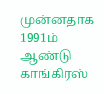முன்னதாக 1991ம் ஆண்டு காங்கிரஸ்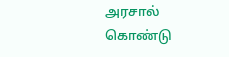அரசால் கொண்டு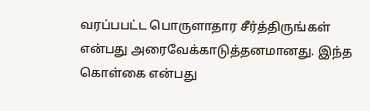வரப்பபட்ட பொருளாதார சீர்த்திருங்கள் என்பது அரைவேக்காடுத்தனமானது. இந்த கொள்கை என்பது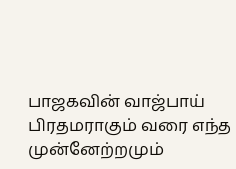பாஜகவின் வாஜ்பாய் பிரதமராகும் வரை எந்த முன்னேற்றமும்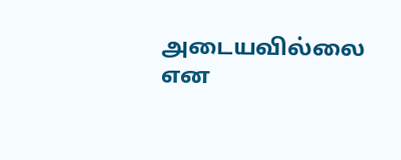அடையவில்லை என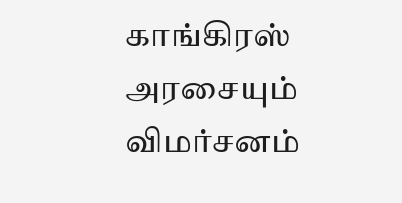காங்கிரஸ் அரசையும் விமர்சனம்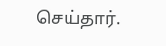செய்தார்.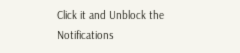Click it and Unblock the Notifications